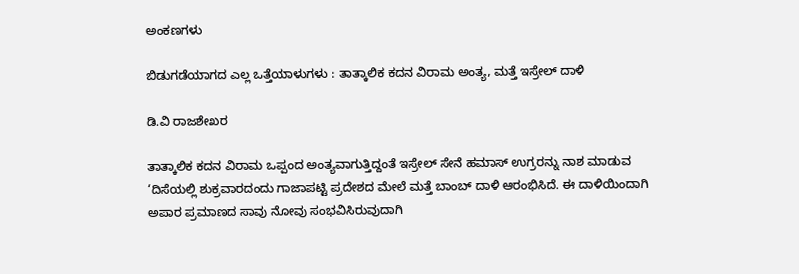ಅಂಕಣಗಳು

ಬಿಡುಗಡೆಯಾಗದ ಎಲ್ಲ ಒತ್ತೆಯಾಳುಗಳು : ತಾತ್ಕಾಲಿಕ ಕದನ ವಿರಾಮ ಅಂತ್ಯ, ಮತ್ತೆ ಇಸ್ರೇಲ್‌ ದಾಳಿ

ಡಿ.ವಿ ರಾಜಶೇಖರ

ತಾತ್ಕಾಲಿಕ ಕದನ ವಿರಾಮ ಒಪ್ಪಂದ ಅಂತ್ಯವಾಗುತ್ತಿದ್ದಂತೆ ಇಸ್ರೇಲ್ ಸೇನೆ ಹಮಾಸ್ ಉಗ್ರರನ್ನು ನಾಶ ಮಾಡುವ ‘ದಿಸೆಯಲ್ಲಿ ಶುಕ್ರವಾರದಂದು ಗಾಜಾಪಟ್ಟಿ ಪ್ರದೇಶದ ಮೇಲೆ ಮತ್ತೆ ಬಾಂಬ್ ದಾಳಿ ಆರಂಭಿಸಿದೆ. ಈ ದಾಳಿಯಿಂದಾಗಿ ಅಪಾರ ಪ್ರಮಾಣದ ಸಾವು ನೋವು ಸಂಭವಿಸಿರುವುದಾಗಿ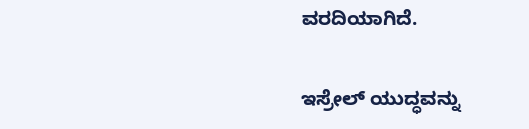ವರದಿಯಾಗಿದೆ.

ಇಸ್ರೇಲ್ ಯುದ್ಧವನ್ನು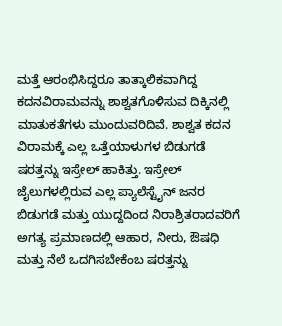ಮತ್ತೆ ಆರಂಭಿಸಿದ್ದರೂ ತಾತ್ಕಾಲಿಕವಾಗಿದ್ದ ಕದನವಿರಾಮವನ್ನು ಶಾಶ್ವತಗೊಳಿಸುವ ದಿಕ್ಕಿನಲ್ಲಿ ಮಾತುಕತೆಗಳು ಮುಂದುವರಿದಿವೆ. ಶಾಶ್ವತ ಕದನ ವಿರಾಮಕ್ಕೆ ಎಲ್ಲ ಒತ್ತೆಯಾಳುಗಳ ಬಿಡುಗಡೆ ಷರತ್ತನ್ನು ಇಸ್ರೇಲ್ ಹಾಕಿತ್ತು. ಇಸ್ರೇಲ್ ಜೈಲುಗಳಲ್ಲಿರುವ ಎಲ್ಲ ಪ್ಯಾಲೆಸ್ಟೈನ್ ಜನರ ಬಿಡುಗಡೆ ಮತ್ತು ಯುದ್ದದಿಂದ ನಿರಾಶ್ರಿತರಾದವರಿಗೆ ಅಗತ್ಯ ಪ್ರಮಾಣದಲ್ಲಿ ಆಹಾರ, ನೀರು, ಔಷಧಿ ಮತ್ತು ನೆಲೆ ಒದಗಿಸಬೇಕೆಂಬ ಷರತ್ತನ್ನು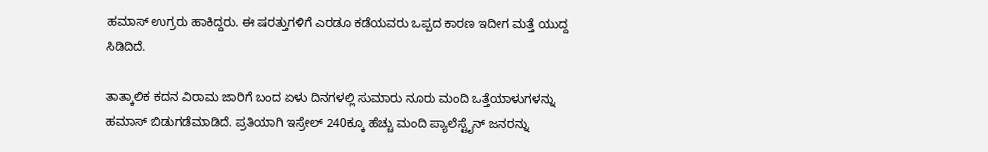ಹಮಾಸ್ ಉಗ್ರರು ಹಾಕಿದ್ದರು. ಈ ಷರತ್ತುಗಳಿಗೆ ಎರಡೂ ಕಡೆಯವರು ಒಪ್ಪದ ಕಾರಣ ಇದೀಗ ಮತ್ತೆ ಯುದ್ದ ಸಿಡಿದಿದೆ.

ತಾತ್ಕಾಲಿಕ ಕದನ ವಿರಾಮ ಜಾರಿಗೆ ಬಂದ ಏಳು ದಿನಗಳಲ್ಲಿ ಸುಮಾರು ನೂರು ಮಂದಿ ಒತ್ತೆಯಾಳುಗಳನ್ನು ಹಮಾಸ್ ಬಿಡುಗಡೆಮಾಡಿದೆ. ಪ್ರತಿಯಾಗಿ ಇಸ್ರೇಲ್ 240ಕ್ಕೂ ಹೆಚ್ಚು ಮಂದಿ ಪ್ಯಾಲೆಸ್ಟೈನ್‌ ಜನರನ್ನು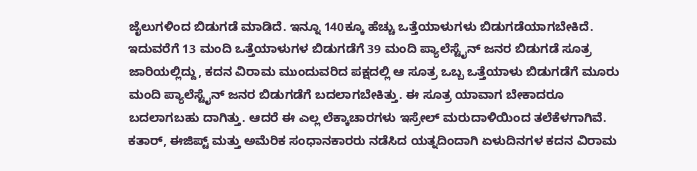ಜೈಲುಗಳಿಂದ ಬಿಡುಗಡೆ ಮಾಡಿದೆ. ಇನ್ನೂ 140ಕ್ಕೂ ಹೆಚ್ಚು ಒತ್ತೆಯಾಳುಗಳು ಬಿಡುಗಡೆಯಾಗಬೇಕಿದೆ. ಇದುವರೆಗೆ 13 ಮಂದಿ ಒತ್ತೆಯಾಳುಗಳ ಬಿಡುಗಡೆಗೆ 39 ಮಂದಿ ಪ್ಯಾಲೆಸ್ಟೈನ್ ಜನರ ಬಿಡುಗಡೆ ಸೂತ್ರ ಜಾರಿಯಲ್ಲಿದ್ದು, ಕದನ ವಿರಾಮ ಮುಂದುವರಿದ ಪಕ್ಷದಲ್ಲಿ ಆ ಸೂತ್ರ ಒಬ್ಬ ಒತ್ತೆಯಾಳು ಬಿಡುಗಡೆಗೆ ಮೂರು ಮಂದಿ ಪ್ಯಾಲೆಸ್ಟೈನ್ ಜನರ ಬಿಡುಗಡೆಗೆ ಬದಲಾಗಬೇಕಿತ್ತು. ಈ ಸೂತ್ರ ಯಾವಾಗ ಬೇಕಾದರೂ ಬದಲಾಗಬಹು ದಾಗಿತ್ತು. ಆದರೆ ಈ ಎಲ್ಲ ಲೆಕ್ಕಾಚಾರಗಳು ಇಸ್ರೇಲ್ ಮರುದಾಳಿಯಿಂದ ತಲೆಕೆಳಗಾಗಿವೆ. ಕತಾರ್, ಈಜಿಪ್ಟ್ ಮತ್ತು ಅಮೆರಿಕ ಸಂಧಾನಕಾರರು ನಡೆಸಿದ ಯತ್ನದಿಂದಾಗಿ ಏಳುದಿನಗಳ ಕದನ ವಿರಾಮ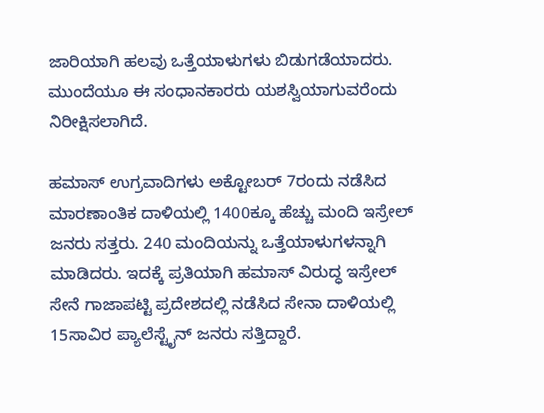ಜಾರಿಯಾಗಿ ಹಲವು ಒತ್ತೆಯಾಳುಗಳು ಬಿಡುಗಡೆಯಾದರು. ಮುಂದೆಯೂ ಈ ಸಂಧಾನಕಾರರು ಯಶಸ್ವಿಯಾಗುವರೆಂದು ನಿರೀಕ್ಷಿಸಲಾಗಿದೆ.

ಹಮಾಸ್ ಉಗ್ರವಾದಿಗಳು ಅಕ್ಟೋಬರ್ 7ರಂದು ನಡೆಸಿದ ಮಾರಣಾಂತಿಕ ದಾಳಿಯಲ್ಲಿ 1400ಕ್ಕೂ ಹೆಚ್ಚು ಮಂದಿ ಇಸ್ರೇಲ್ ಜನರು ಸತ್ತರು. 240 ಮಂದಿಯನ್ನು ಒತ್ತೆಯಾಳುಗಳನ್ನಾಗಿ ಮಾಡಿದರು. ಇದಕ್ಕೆ ಪ್ರತಿಯಾಗಿ ಹಮಾಸ್ ವಿರುದ್ಧ ಇಸ್ರೇಲ್ ಸೇನೆ ಗಾಜಾಪಟ್ಟಿ ಪ್ರದೇಶದಲ್ಲಿ ನಡೆಸಿದ ಸೇನಾ ದಾಳಿಯಲ್ಲಿ 15ಸಾವಿರ ಪ್ಯಾಲೆಸ್ಟೈನ್ ಜನರು ಸತ್ತಿದ್ದಾರೆ.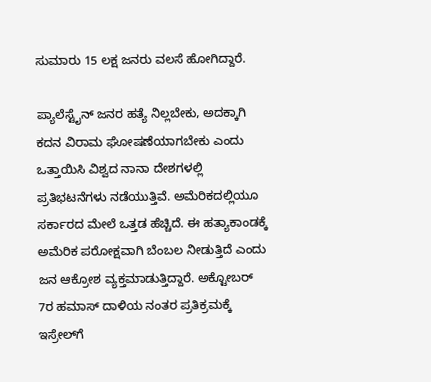ಸುಮಾರು 15 ಲಕ್ಷ ಜನರು ವಲಸೆ ಹೋಗಿದ್ದಾರೆ.

ಪ್ಯಾಲೆಸ್ಟೈನ್ ಜನರ ಹತ್ಯೆ ನಿಲ್ಲಬೇಕು, ಅದಕ್ಕಾಗಿ ಕದನ ವಿರಾಮ ಘೋಷಣೆಯಾಗಬೇಕು ಎಂದು ಒತ್ತಾಯಿಸಿ ವಿಶ್ವದ ನಾನಾ ದೇಶಗಳಲ್ಲಿ ಪ್ರತಿಭಟನೆಗಳು ನಡೆಯುತ್ತಿವೆ. ಅಮೆರಿಕದಲ್ಲಿಯೂ ಸರ್ಕಾರದ ಮೇಲೆ ಒತ್ತಡ ಹೆಚ್ಚಿದೆ. ಈ ಹತ್ಯಾಕಾಂಡಕ್ಕೆ ಅಮೆರಿಕ ಪರೋಕ್ಷವಾಗಿ ಬೆಂಬಲ ನೀಡುತ್ತಿದೆ ಎಂದು ಜನ ಆಕ್ರೋಶ ವ್ಯಕ್ತಮಾಡುತ್ತಿದ್ದಾರೆ. ಅಕ್ಟೋಬರ್ 7ರ ಹಮಾಸ್‌ ದಾಳಿಯ ನಂತರ ಪ್ರತಿಕ್ರಮಕ್ಕೆ ಇಸ್ರೇಲ್‌ಗೆ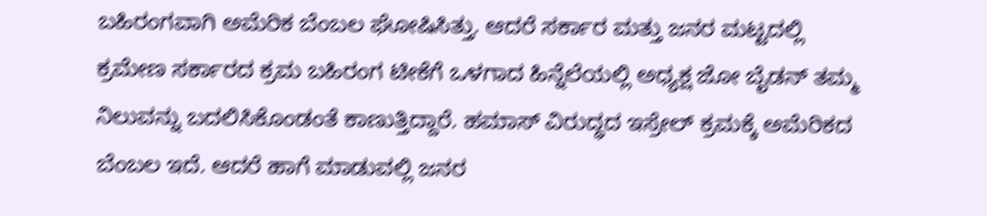ಬಹಿರಂಗವಾಗಿ ಅಮೆರಿಕ ಬೆಂಬಲ ಘೋಷಿಸಿತ್ತು. ಆದರೆ ಸರ್ಕಾರ ಮತ್ತು ಜನರ ಮಟ್ಟದಲ್ಲಿ ಕ್ರಮೇಣ ಸರ್ಕಾರದ ಕ್ರಮ ಬಹಿರಂಗ ಟೀಕೆಗೆ ಒಳಗಾದ ಹಿನ್ನೆಲೆಯಲ್ಲಿ ಅಧ್ಯಕ್ಷ ಜೋ ಬೈಡನ್ ತಮ್ಮ ನಿಲುವನ್ನು ಬದಲಿಸಿಕೊಂಡಂತೆ ಕಾಣುತ್ತಿದ್ದಾರೆ. ಹಮಾಸ್ ವಿರುದ್ಧದ ಇಸ್ರೇಲ್ ಕ್ರಮಕ್ಕೆ ಅಮೆರಿಕದ ಬೆಂಬಲ ಇದೆ. ಆದರೆ ಹಾಗೆ ಮಾಡುವಲ್ಲಿ ಜನರ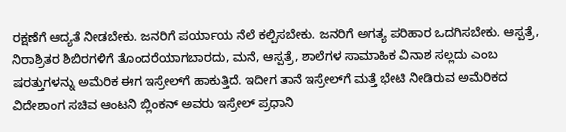ರಕ್ಷಣೆಗೆ ಆದ್ಯತೆ ನೀಡಬೇಕು. ಜನರಿಗೆ ಪರ್ಯಾಯ ನೆಲೆ ಕಲ್ಪಿಸಬೇಕು. ಜನರಿಗೆ ಅಗತ್ಯ ಪರಿಹಾರ ಒದಗಿಸಬೇಕು. ಆಸ್ಪತ್ರೆ, ನಿರಾಶ್ರಿತರ ಶಿಬಿರಗಳಿಗೆ ತೊಂದರೆಯಾಗಬಾರದು, ಮನೆ, ಆಸ್ಪತ್ರೆ, ಶಾಲೆಗಳ ಸಾಮಾಹಿಕ ವಿನಾಶ ಸಲ್ಲದು ಎಂಬ ಷರತ್ತುಗಳನ್ನು ಅಮೆರಿಕ ಈಗ ಇಸ್ರೇಲ್‌ಗೆ ಹಾಕುತ್ತಿದೆ. ಇದೀಗ ತಾನೆ ಇಸ್ರೇಲ್‌ಗೆ ಮತ್ತೆ ಭೇಟಿ ನೀಡಿರುವ ಅಮೆರಿಕದ ವಿದೇಶಾಂಗ ಸಚಿವ ಆಂಟನಿ ಬ್ಲಿಂಕನ್ ಅವರು ಇಸ್ರೇಲ್ ಪ್ರಧಾನಿ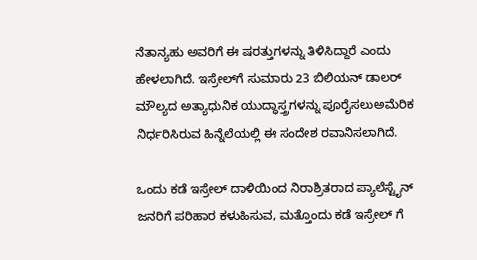ನೆತಾನ್ಯಹು ಅವರಿಗೆ ಈ ಷರತ್ತುಗಳನ್ನು ತಿಳಿಸಿದ್ದಾರೆ ಎಂದು ಹೇಳಲಾಗಿದೆ. ಇಸ್ರೇಲ್‌ಗೆ ಸುಮಾರು 23 ಬಿಲಿಯನ್ ಡಾಲರ್ ಮೌಲ್ಯದ ಅತ್ಯಾಧುನಿಕ ಯುದ್ಧಾಸ್ತ್ರಗಳನ್ನು ಪೂರೈಸಲುಅಮೆರಿಕ ನಿರ್ಧರಿಸಿರುವ ಹಿನ್ನೆಲೆಯಲ್ಲಿ ಈ ಸಂದೇಶ ರವಾನಿಸಲಾಗಿದೆ.

ಒಂದು ಕಡೆ ಇಸ್ರೇಲ್ ದಾಳಿಯಿಂದ ನಿರಾಶ್ರಿತರಾದ ಪ್ಯಾಲೆಸ್ಟೈನ್‌ ಜನರಿಗೆ ಪರಿಹಾರ ಕಳುಹಿಸುವ, ಮತ್ತೊಂದು ಕಡೆ ಇಸ್ರೇಲ್‌ ಗೆ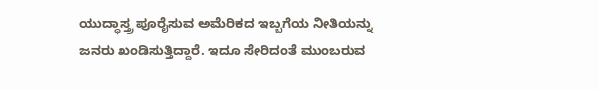ಯುದ್ಧಾಸ್ತ್ರ ಪೂರೈಸುವ ಅಮೆರಿಕದ ಇಬ್ಬಗೆಯ ನೀತಿಯನ್ನು ಜನರು ಖಂಡಿಸುತ್ತಿದ್ದಾರೆ. ಇದೂ ಸೇರಿದಂತೆ ಮುಂಬರುವ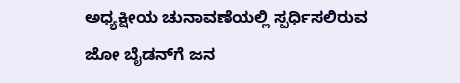ಅಧ್ಯಕ್ಷೀಯ ಚುನಾವಣೆಯಲ್ಲಿ ಸ್ಪರ್ಧಿಸಲಿರುವ ಜೋ ಬೈಡನ್‌ಗೆ ಜನ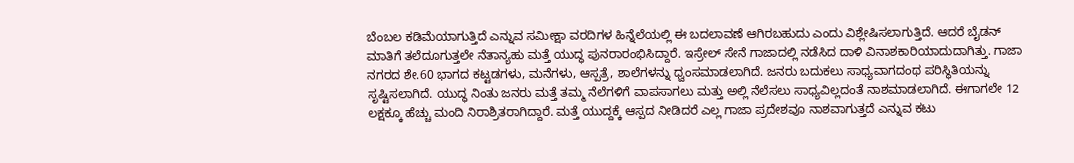ಬೆಂಬಲ ಕಡಿಮೆಯಾಗುತ್ತಿದೆ ಎನ್ನುವ ಸಮೀಕ್ಷಾ ವರದಿಗಳ ಹಿನ್ನೆಲೆಯಲ್ಲಿ ಈ ಬದಲಾವಣೆ ಆಗಿರಬಹುದು ಎಂದು ವಿಶ್ಲೇಷಿಸಲಾಗುತ್ತಿದೆ. ಆದರೆ ಬೈಡನ್ ಮಾತಿಗೆ ತಲೆದೂಗುತ್ತಲೇ ನೆತಾನ್ಯಹು ಮತ್ತೆ ಯುದ್ಧ ಪುನರಾರಂಭಿಸಿದ್ದಾರೆ. ಇಸ್ರೇಲ್ ಸೇನೆ ಗಾಜಾದಲ್ಲಿ ನಡೆಸಿದ ದಾಳಿ ವಿನಾಶಕಾರಿಯಾದುದಾಗಿತ್ತು. ಗಾಜಾ ನಗರದ ಶೇ.60 ಭಾಗದ ಕಟ್ಟಡಗಳು, ಮನೆಗಳು, ಆಸ್ಪತ್ರೆ, ಶಾಲೆಗಳನ್ನು ಧ್ವಂಸಮಾಡಲಾಗಿದೆ. ಜನರು ಬದುಕಲು ಸಾಧ್ಯವಾಗದಂಥ ಪರಿಸ್ಥಿತಿಯನ್ನು ಸೃಷ್ಟಿಸಲಾಗಿದೆ. ಯುದ್ಧ ನಿಂತು ಜನರು ಮತ್ತೆ ತಮ್ಮ ನೆಲೆಗಳಿಗೆ ವಾಪಸಾಗಲು ಮತ್ತು ಅಲ್ಲಿ ನೆಲೆಸಲು ಸಾಧ್ಯವಿಲ್ಲದಂತೆ ನಾಶಮಾಡಲಾಗಿದೆ. ಈಗಾಗಲೇ 12 ಲಕ್ಷಕ್ಕೂ ಹೆಚ್ಚು ಮಂದಿ ನಿರಾಶ್ರಿತರಾಗಿದ್ದಾರೆ. ಮತ್ತೆ ಯುದ್ದಕ್ಕೆ ಆಸ್ಪದ ನೀಡಿದರೆ ಎಲ್ಲ ಗಾಜಾ ಪ್ರದೇಶವೂ ನಾಶವಾಗುತ್ತದೆ ಎನ್ನುವ ಕಟು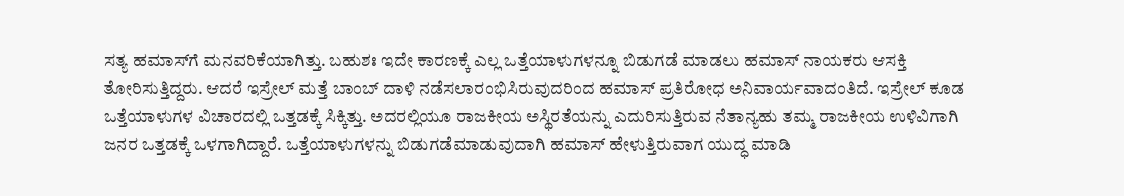ಸತ್ಯ ಹಮಾಸ್‌ಗೆ ಮನವರಿಕೆಯಾಗಿತ್ತು. ಬಹುಶಃ ಇದೇ ಕಾರಣಕ್ಕೆ ಎಲ್ಲ ಒತ್ತೆಯಾಳುಗಳನ್ನೂ ಬಿಡುಗಡೆ ಮಾಡಲು ಹಮಾಸ್ ನಾಯಕರು ಆಸಕ್ತಿ ತೋರಿಸುತ್ತಿದ್ದರು. ಆದರೆ ಇಸ್ರೇಲ್ ಮತ್ತೆ ಬಾಂಬ್ ದಾಳಿ ನಡೆಸಲಾರಂಭಿಸಿರುವುದರಿಂದ ಹಮಾಸ್ ಪ್ರತಿರೋಧ ಅನಿವಾರ್ಯವಾದಂತಿದೆ. ಇಸ್ರೇಲ್ ಕೂಡ ಒತ್ತೆಯಾಳುಗಳ ವಿಚಾರದಲ್ಲಿ ಒತ್ತಡಕ್ಕೆ ಸಿಕ್ಕಿತ್ತು. ಅದರಲ್ಲಿಯೂ ರಾಜಕೀಯ ಅಸ್ಥಿರತೆಯನ್ನು ಎದುರಿಸುತ್ತಿರುವ ನೆತಾನ್ಯಹು ತಮ್ಮ ರಾಜಕೀಯ ಉಳಿವಿಗಾಗಿ ಜನರ ಒತ್ತಡಕ್ಕೆ ಒಳಗಾಗಿದ್ದಾರೆ. ಒತ್ತೆಯಾಳುಗಳನ್ನು ಬಿಡುಗಡೆಮಾಡುವುದಾಗಿ ಹಮಾಸ್ ಹೇಳುತ್ತಿರುವಾಗ ಯುದ್ಧ ಮಾಡಿ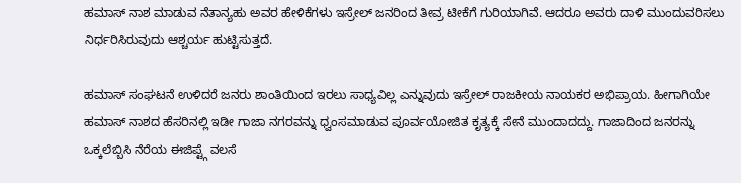ಹಮಾಸ್ ನಾಶ ಮಾಡುವ ನೆತಾನ್ಯಹು ಅವರ ಹೇಳಿಕೆಗಳು ಇಸ್ರೇಲ್ ಜನರಿಂದ ತೀವ್ರ ಟೀಕೆಗೆ ಗುರಿಯಾಗಿವೆ. ಆದರೂ ಅವರು ದಾಳಿ ಮುಂದುವರಿಸಲು ನಿರ್ಧರಿಸಿರುವುದು ಆಶ್ಚರ್ಯ ಹುಟ್ಟಿಸುತ್ತದೆ.

ಹಮಾಸ್ ಸಂಘಟನೆ ಉಳಿದರೆ ಜನರು ಶಾಂತಿಯಿಂದ ಇರಲು ಸಾಧ್ಯವಿಲ್ಲ ಎನ್ನುವುದು ಇಸ್ರೇಲ್ ರಾಜಕೀಯ ನಾಯಕರ ಅಭಿಪ್ರಾಯ. ಹೀಗಾಗಿಯೇ ಹಮಾಸ್ ನಾಶದ ಹೆಸರಿನಲ್ಲಿ ಇಡೀ ಗಾಜಾ ನಗರವನ್ನು ಧ್ವಂಸಮಾಡುವ ಪೂರ್ವಯೋಜಿತ ಕೃತ್ಯಕ್ಕೆ ಸೇನೆ ಮುಂದಾದದ್ದು. ಗಾಜಾದಿಂದ ಜನರನ್ನು ಒಕ್ಕಲೆಬ್ಬಿಸಿ ನೆರೆಯ ಈಜಿಪ್ಟ್ಗೆ ವಲಸೆ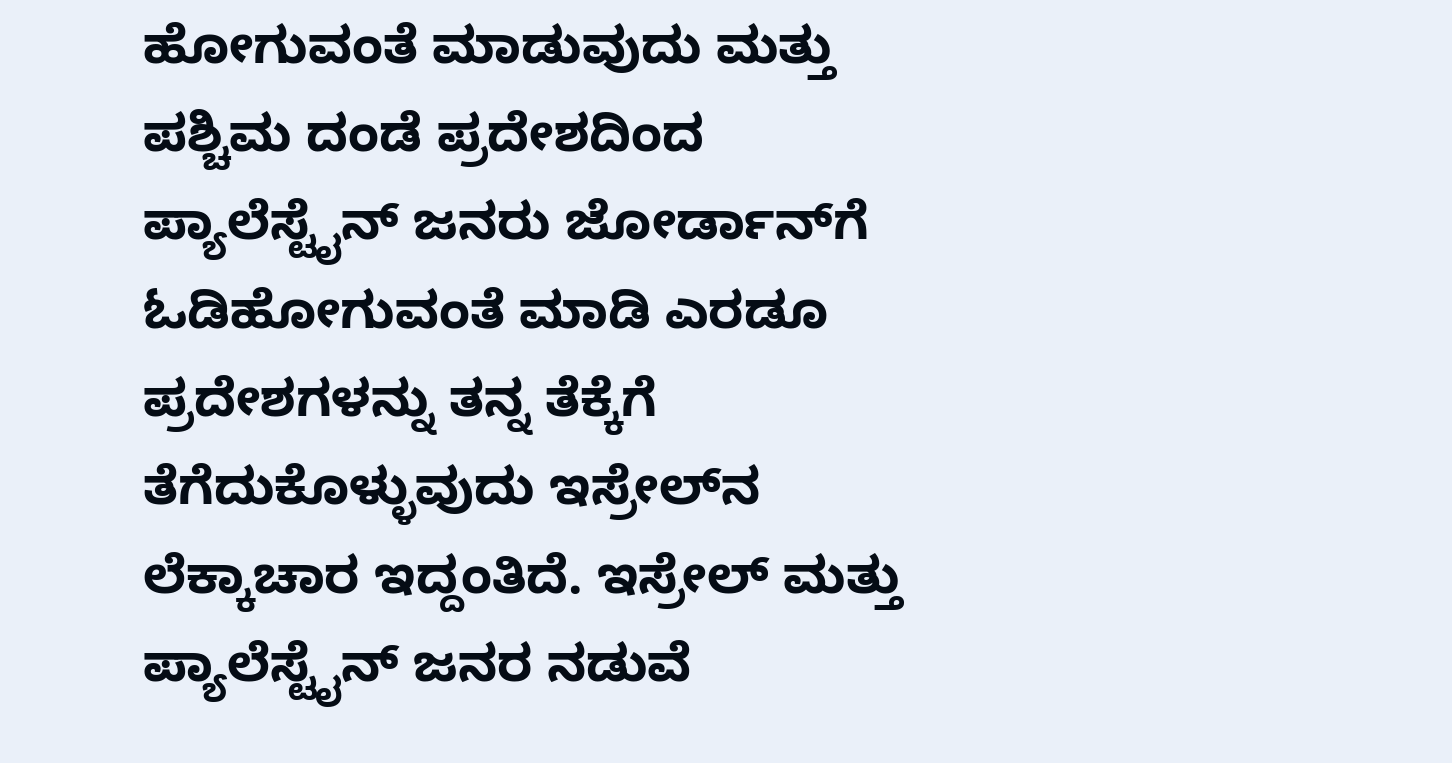ಹೋಗುವಂತೆ ಮಾಡುವುದು ಮತ್ತು ಪಶ್ಚಿಮ ದಂಡೆ ಪ್ರದೇಶದಿಂದ ಪ್ಯಾಲೆಸ್ಟೈನ್‌ ಜನರು ಜೋರ್ಡಾನ್‌ಗೆ ಓಡಿಹೋಗುವಂತೆ ಮಾಡಿ ಎರಡೂ ಪ್ರದೇಶಗಳನ್ನು ತನ್ನ ತೆಕ್ಕೆಗೆ ತೆಗೆದುಕೊಳ್ಳುವುದು ಇಸ್ರೇಲ್‌ನ ಲೆಕ್ಕಾಚಾರ ಇದ್ದಂತಿದೆ. ಇಸ್ರೇಲ್ ಮತ್ತು ಪ್ಯಾಲೆಸ್ಟೈನ್ ಜನರ ನಡುವೆ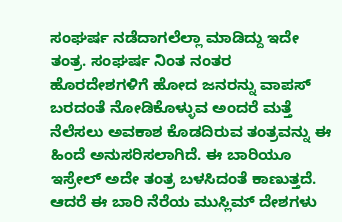ಸಂಘರ್ಷ ನಡೆದಾಗಲೆಲ್ಲಾ ಮಾಡಿದ್ದು ಇದೇ ತಂತ್ರ. ಸಂಘರ್ಷ ನಿಂತ ನಂತರ ಹೊರದೇಶಗಳಿಗೆ ಹೋದ ಜನರನ್ನು ವಾಪಸ್ ಬರದಂತೆ ನೋಡಿಕೊಳ್ಳುವ ಅಂದರೆ ಮತ್ತೆ ನೆಲೆಸಲು ಅವಕಾಶ ಕೊಡದಿರುವ ತಂತ್ರವನ್ನು ಈ ಹಿಂದೆ ಅನುಸರಿಸಲಾಗಿದೆ. ಈ ಬಾರಿಯೂ ಇಸ್ರೇಲ್ ಅದೇ ತಂತ್ರ ಬಳಸಿದಂತೆ ಕಾಣುತ್ತದೆ. ಆದರೆ ಈ ಬಾರಿ ನೆರೆಯ ಮುಸ್ಲಿಮ್ ದೇಶಗಳು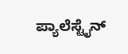ಪ್ಯಾಲೆಸ್ಟೈನ್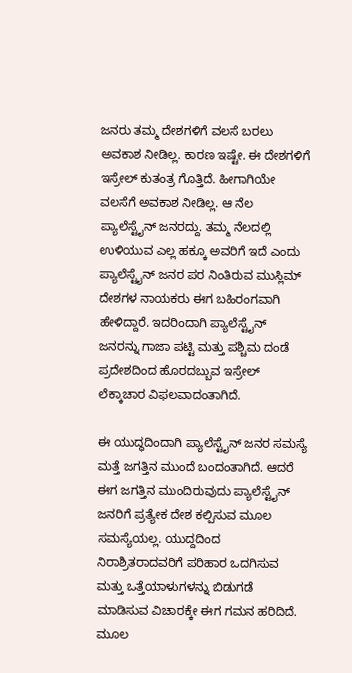ಜನರು ತಮ್ಮ ದೇಶಗಳಿಗೆ ವಲಸೆ ಬರಲು ಅವಕಾಶ ನೀಡಿಲ್ಲ. ಕಾರಣ ಇಷ್ಟೇ. ಈ ದೇಶಗಳಿಗೆ ಇಸ್ರೇಲ್ ಕುತಂತ್ರ ಗೊತ್ತಿದೆ. ಹೀಗಾಗಿಯೇ ವಲಸೆಗೆ ಅವಕಾಶ ನೀಡಿಲ್ಲ. ಆ ನೆಲ ಪ್ಯಾಲೆಸ್ಟೈನ್ ಜನರದ್ದು. ತಮ್ಮ ನೆಲದಲ್ಲಿ ಉಳಿಯುವ ಎಲ್ಲ ಹಕ್ಕೂ ಅವರಿಗೆ ಇದೆ ಎಂದು ಪ್ಯಾಲೆಸ್ಟೈನ್ ಜನರ ಪರ ನಿಂತಿರುವ ಮುಸ್ಲಿಮ್ ದೇಶಗಳ ನಾಯಕರು ಈಗ ಬಹಿರಂಗವಾಗಿ ಹೇಳಿದ್ದಾರೆ. ಇದರಿಂದಾಗಿ ಪ್ಯಾಲೆಸ್ಟೈನ್‌ ಜನರನ್ನು ಗಾಜಾ ಪಟ್ಟಿ ಮತ್ತು ಪಶ್ಚಿಮ ದಂಡೆ ಪ್ರದೇಶದಿಂದ ಹೊರದಬ್ಬುವ ಇಸ್ರೇಲ್ ಲೆಕ್ಕಾಚಾರ ವಿಫಲವಾದಂತಾಗಿದೆ.

ಈ ಯುದ್ಧದಿಂದಾಗಿ ಪ್ಯಾಲೆಸ್ಟೈನ್‌ ಜನರ ಸಮಸ್ಯೆ ಮತ್ತೆ ಜಗತ್ತಿನ ಮುಂದೆ ಬಂದಂತಾಗಿದೆ. ಆದರೆ ಈಗ ಜಗತ್ತಿನ ಮುಂದಿರುವುದು ಪ್ಯಾಲೆಸ್ಟೈನ್ ಜನರಿಗೆ ಪ್ರತ್ಯೇಕ ದೇಶ ಕಲ್ಪಿಸುವ ಮೂಲ ಸಮಸ್ಯೆಯಲ್ಲ. ಯುದ್ದದಿಂದ ನಿರಾಶ್ರಿತರಾದವರಿಗೆ ಪರಿಹಾರ ಒದಗಿಸುವ ಮತ್ತು ಒತ್ತೆಯಾಳುಗಳನ್ನು ಬಿಡುಗಡೆ ಮಾಡಿಸುವ ವಿಚಾರಕ್ಕೇ ಈಗ ಗಮನ ಹರಿದಿದೆ. ಮೂಲ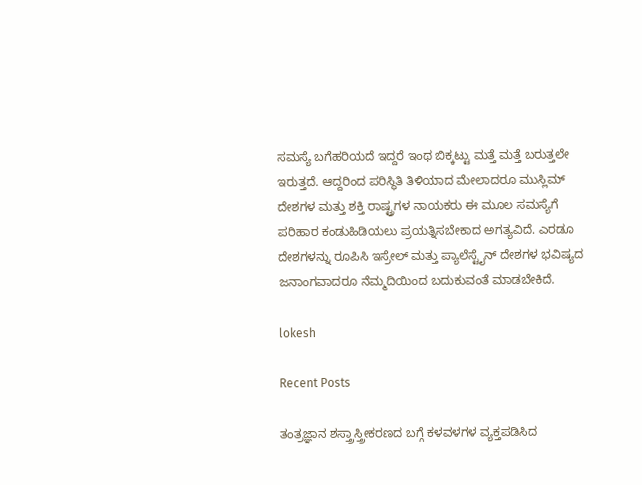ಸಮಸ್ಯೆ ಬಗೆಹರಿಯದೆ ಇದ್ದರೆ ಇಂಥ ಬಿಕ್ಕಟ್ಟು ಮತ್ತೆ ಮತ್ತೆ ಬರುತ್ತಲೇ ಇರುತ್ತದೆ. ಆದ್ದರಿಂದ ಪರಿಸ್ಥಿತಿ ತಿಳಿಯಾದ ಮೇಲಾದರೂ ಮುಸ್ಲಿಮ್ ದೇಶಗಳ ಮತ್ತು ಶಕ್ತಿ ರಾಷ್ಟ್ರಗಳ ನಾಯಕರು ಈ ಮೂಲ ಸಮಸ್ಯೆಗೆ ಪರಿಹಾರ ಕಂಡುಹಿಡಿಯಲು ಪ್ರಯತ್ನಿಸಬೇಕಾದ ಅಗತ್ಯವಿದೆ. ಎರಡೂ ದೇಶಗಳನ್ನು ರೂಪಿಸಿ ಇಸ್ರೇಲ್ ಮತ್ತು ಪ್ಯಾಲೆಸ್ಟೈನ್ ದೇಶಗಳ ಭವಿಷ್ಯದ ಜನಾಂಗವಾದರೂ ನೆಮ್ಮದಿಯಿಂದ ಬದುಕುವಂತೆ ಮಾಡಬೇಕಿದೆ.

lokesh

Recent Posts

ತಂತ್ರಜ್ಞಾನ ಶಸ್ತ್ರಾಸ್ತ್ರೀಕರಣದ ಬಗ್ಗೆ ಕಳವಳಗಳ ವ್ಯಕ್ತಪಡಿಸಿದ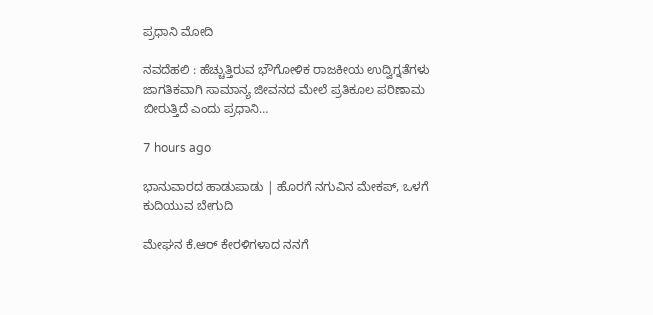ಪ್ರಧಾನಿ ಮೋದಿ

ನವದೆಹಲಿ : ಹೆಚ್ಚುತ್ತಿರುವ ಭೌಗೋಳಿಕ ರಾಜಕೀಯ ಉದ್ವಿಗ್ನತೆಗಳು ಜಾಗತಿಕವಾಗಿ ಸಾಮಾನ್ಯ ಜೀವನದ ಮೇಲೆ ಪ್ರತಿಕೂಲ ಪರಿಣಾಮ ಬೀರುತ್ತಿದೆ ಎಂದು ಪ್ರಧಾನಿ…

7 hours ago

ಭಾನುವಾರದ ಹಾಡುಪಾಡು | ಹೊರಗೆ ನಗುವಿನ ಮೇಕಪ್‌, ಒಳಗೆ ಕುದಿಯುವ ಬೇಗುದಿ

ಮೇಘನ ಕೆ.ಆರ್‌ ಕೇರಳಿಗಳಾದ ನನಗೆ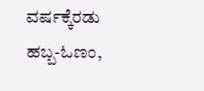ವರ್ಷಕ್ಕೆರಡು ಹಬ್ಬ-ಓಣಂ,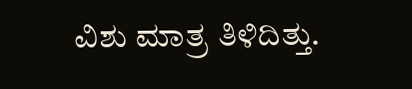ವಿಶು ಮಾತ್ರ ತಿಳಿದಿತ್ತು.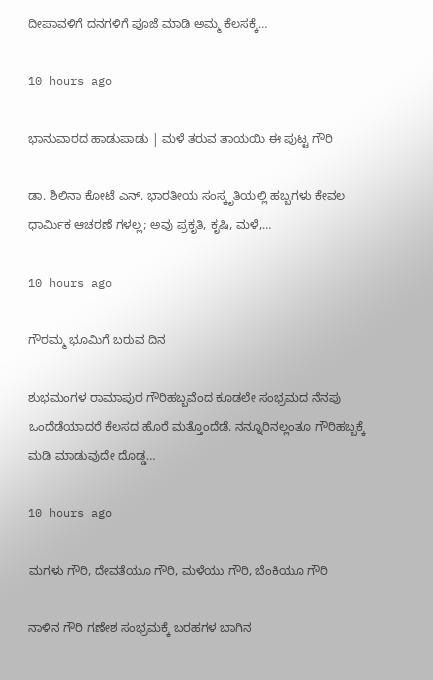ದೀಪಾವಳಿಗೆ ದನಗಳಿಗೆ ಪೂಜೆ ಮಾಡಿ ಅಮ್ಮ ಕೆಲಸಕ್ಕೆ…

10 hours ago

ಭಾನುವಾರದ ಹಾಡುಪಾಡು | ಮಳೆ ತರುವ ತಾಯಯಿ ಈ ಪುಟ್ಟ ಗೌರಿ

ಡಾ. ಶಿಲಿನಾ ಕೋಟೆ ಎನ್. ಭಾರತೀಯ ಸಂಸ್ಕೃತಿಯಲ್ಲಿ ಹಬ್ಬಗಳು ಕೇವಲ ಧಾರ್ಮಿಕ ಆಚರಣೆ ಗಳಲ್ಲ; ಅವು ಪ್ರಕೃತಿ, ಕೃಷಿ, ಮಳೆ,…

10 hours ago

ಗೌರಮ್ಮ ಭೂಮಿಗೆ ಬರುವ ದಿನ

ಶುಭಮಂಗಳ ರಾಮಾಪುರ ಗೌರಿಹಬ್ಬವೆಂದ ಕೂಡಲೇ ಸಂಭ್ರಮದ ನೆನಪು ಒಂದೆಡೆಯಾದರೆ ಕೆಲಸದ ಹೊರೆ ಮತ್ತೊಂದೆಡೆ. ನನ್ನೂರಿನಲ್ಲಂತೂ ಗೌರಿಹಬ್ಬಕ್ಕೆ ಮಡಿ ಮಾಡುವುದೇ ದೊಡ್ಡ…

10 hours ago

ಮಗಳು ಗೌರಿ, ದೇವತೆಯೂ ಗೌರಿ, ಮಳೆಯು ಗೌರಿ, ಬೆಂಕಿಯೂ ಗೌರಿ

ನಾಳಿನ ಗೌರಿ ಗಣೇಶ ಸಂಭ್ರಮಕ್ಕೆ ಬರಹಗಳ ಬಾಗಿನ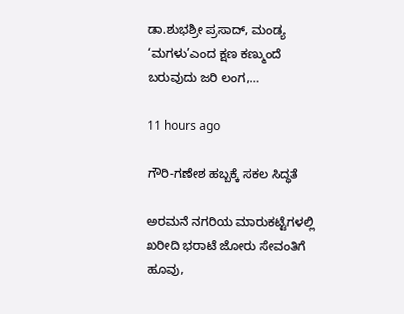ಡಾ.ಶುಭಶ್ರೀ ಪ್ರಸಾದ್‌, ಮಂಡ್ಯ ‘ಮಗಳು’ಎಂದ ಕ್ಷಣ ಕಣ್ಮುಂದೆ ಬರುವುದು ಜರಿ ಲಂಗ,…

11 hours ago

ಗೌರಿ-ಗಣೇಶ ಹಬ್ಬಕ್ಕೆ ಸಕಲ ಸಿದ್ಧತೆ

ಅರಮನೆ ನಗರಿಯ ಮಾರುಕಟ್ಟೆಗಳಲ್ಲಿ ಖರೀದಿ ಭರಾಟೆ ಜೋರು ಸೇವಂತಿಗೆ ಹೂವು,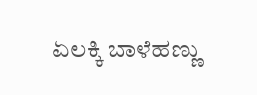ಏಲಕ್ಕಿ ಬಾಳೆಹಣ್ಣು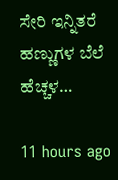ಸೇರಿ ಇನ್ನಿತರೆ ಹಣ್ಣುಗಳ ಬೆಲೆ ಹೆಚ್ಚಳ…

11 hours ago